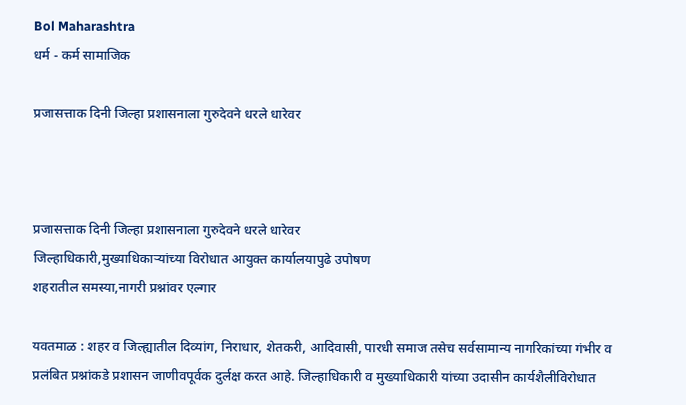Bol Maharashtra
धर्म - कर्म सामाजिक

प्रजासत्ताक दिनी जिल्हा प्रशासनाला गुरुदेवने धरले धारेवर



प्रजासत्ताक दिनी जिल्हा प्रशासनाला गुरुदेवने धरले धारेवर
जिल्हाधिकारी,मुख्याधिकाऱ्यांच्या विरोधात आयुक्त कार्यालयापुढे उपोषण
शहरातील समस्या,नागरी प्रश्नांवर एल्गार

यवतमाळ : शहर व जिल्ह्यातील दिव्यांग, निराधार, शेतकरी, आदिवासी, पारधी समाज तसेच सर्वसामान्य नागरिकांच्या गंभीर व प्रलंबित प्रश्नांकडे प्रशासन जाणीवपूर्वक दुर्लक्ष करत आहे. जिल्हाधिकारी व मुख्याधिकारी यांच्या उदासीन कार्यशैलीविरोधात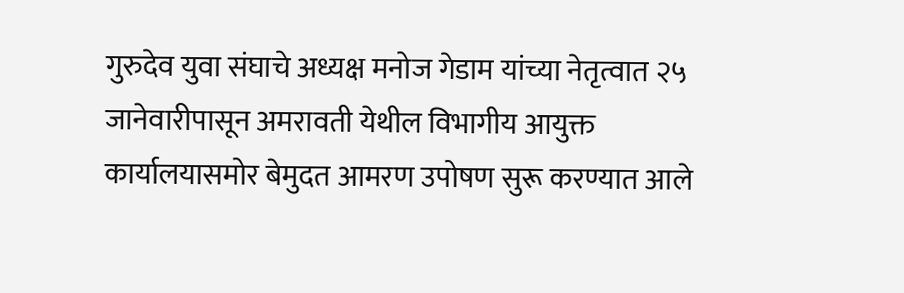गुरुदेव युवा संघाचे अध्यक्ष मनोज गेडाम यांच्या नेतृत्वात २५ जानेवारीपासून अमरावती येथील विभागीय आयुक्त कार्यालयासमोर बेमुदत आमरण उपोषण सुरू करण्यात आले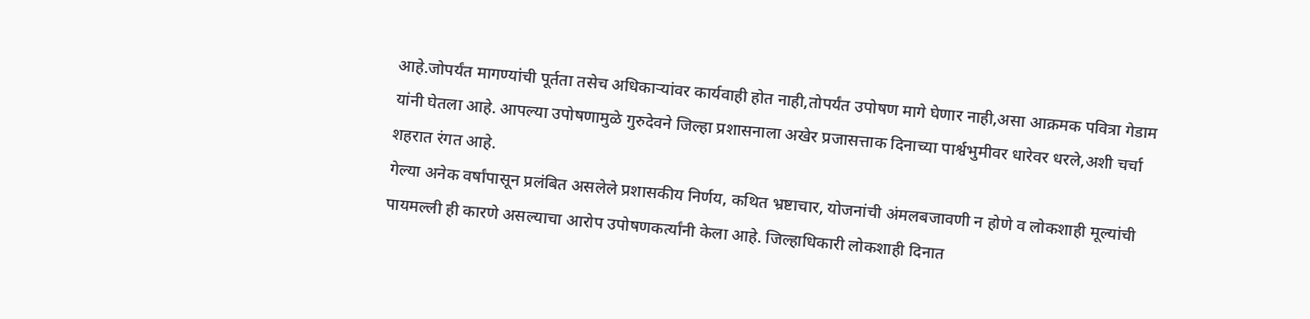आहे.जोपर्यंत मागण्यांची पूर्तता तसेच अधिकाऱ्यांवर कार्यवाही होत नाही,तोपर्यंत उपोषण मागे घेणार नाही,असा आक्रमक पवित्रा गेडाम यांनी घेतला आहे. आपल्या उपोषणामुळे गुरुदेवने जिल्हा प्रशासनाला अखेर प्रजासत्ताक दिनाच्या पार्श्वभुमीवर धारेवर धरले,अशी चर्चा शहरात रंगत आहे.
गेल्या अनेक वर्षांपासून प्रलंबित असलेले प्रशासकीय निर्णय, कथित भ्रष्टाचार, योजनांची अंमलबजावणी न होणे व लोकशाही मूल्यांची पायमल्ली ही कारणे असल्याचा आरोप उपोषणकर्त्यांनी केला आहे. जिल्हाधिकारी लोकशाही दिनात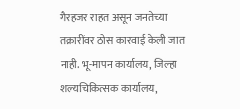गैरहजर राहत असून जनतेच्या तक्रारींवर ठोस कारवाई केली जात नाही. भू-मापन कार्यालय, जिल्हा शल्यचिकित्सक कार्यालय,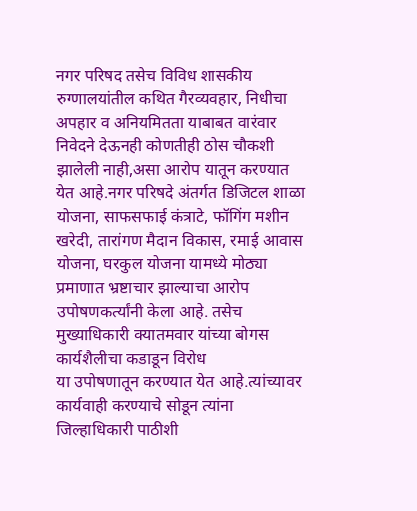नगर परिषद तसेच विविध शासकीय रुग्णालयांतील कथित गैरव्यवहार, निधीचा अपहार व अनियमितता याबाबत वारंवार निवेदने देऊनही कोणतीही ठोस चौकशी झालेली नाही,असा आरोप यातून करण्यात येत आहे.नगर परिषदे अंतर्गत डिजिटल शाळा योजना, साफसफाई कंत्राटे, फॉगिंग मशीन खरेदी, तारांगण मैदान विकास, रमाई आवास योजना, घरकुल योजना यामध्ये मोठ्या प्रमाणात भ्रष्टाचार झाल्याचा आरोप उपोषणकर्त्यांनी केला आहे. तसेच मुख्याधिकारी क्यातमवार यांच्या बोगस कार्यशैलीचा कडाडून विरोध
या उपोषणातून करण्यात येत आहे.त्यांच्यावर कार्यवाही करण्याचे सोडून त्यांना जिल्हाधिकारी पाठीशी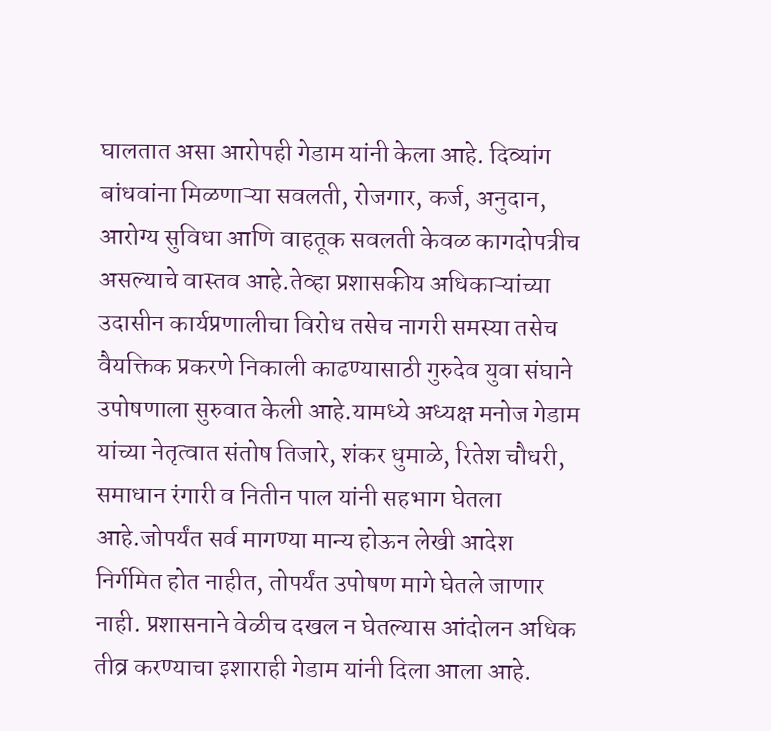घालतात असा आरोपही गेडाम यांनी केला आहे. दिव्यांग बांधवांना मिळणाऱ्या सवलती, रोजगार, कर्ज, अनुदान, आरोग्य सुविधा आणि वाहतूक सवलती केवळ कागदोपत्रीच असल्याचे वास्तव आहे.तेव्हा प्रशासकीय अधिकाऱ्यांच्या उदासीन कार्यप्रणालीचा विरोध तसेच नागरी समस्या तसेच वैयक्तिक प्रकरणे निकाली काढण्यासाठी गुरुदेव युवा संघाने उपोषणाला सुरुवात केली आहे.यामध्ये अध्यक्ष मनोज गेडाम यांच्या नेतृत्वात संतोष तिजारे, शंकर धुमाळे, रितेश चौधरी, समाधान रंगारी व नितीन पाल यांनी सहभाग घेतला आहे.जोपर्यंत सर्व मागण्या मान्य होऊन लेखी आदेश निर्गमित होत नाहीत, तोपर्यंत उपोषण मागे घेतले जाणार नाही. प्रशासनाने वेळीच दखल न घेतल्यास आंदोलन अधिक तीव्र करण्याचा इशाराही गेडाम यांनी दिला आला आहे.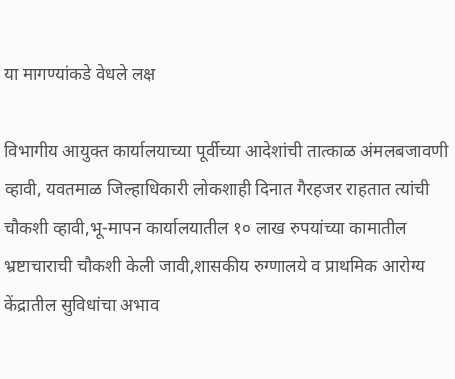या मागण्यांकडे वेधले लक्ष

विभागीय आयुक्त कार्यालयाच्या पूर्वीच्या आदेशांची तात्काळ अंमलबजावणी व्हावी, यवतमाळ जिल्हाधिकारी लोकशाही दिनात गैरहजर राहतात त्यांची चौकशी व्हावी,भू-मापन कार्यालयातील १० लाख रुपयांच्या कामातील भ्रष्टाचाराची चौकशी केली जावी,शासकीय रुग्णालये व प्राथमिक आरोग्य केंद्रातील सुविधांचा अभाव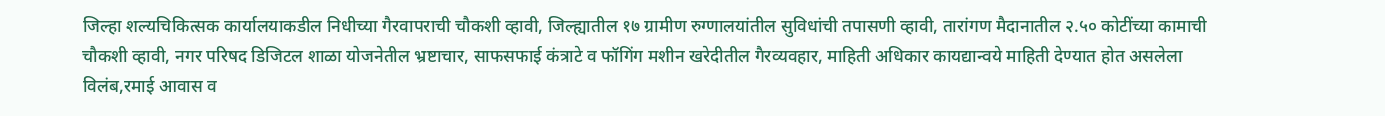जिल्हा शल्यचिकित्सक कार्यालयाकडील निधीच्या गैरवापराची चौकशी व्हावी, जिल्ह्यातील १७ ग्रामीण रुग्णालयांतील सुविधांची तपासणी व्हावी, तारांगण मैदानातील २.५० कोटींच्या कामाची चौकशी व्हावी, नगर परिषद डिजिटल शाळा योजनेतील भ्रष्टाचार, साफसफाई कंत्राटे व फॉगिंग मशीन खरेदीतील गैरव्यवहार, माहिती अधिकार कायद्यान्वये माहिती देण्यात होत असलेला विलंब,रमाई आवास व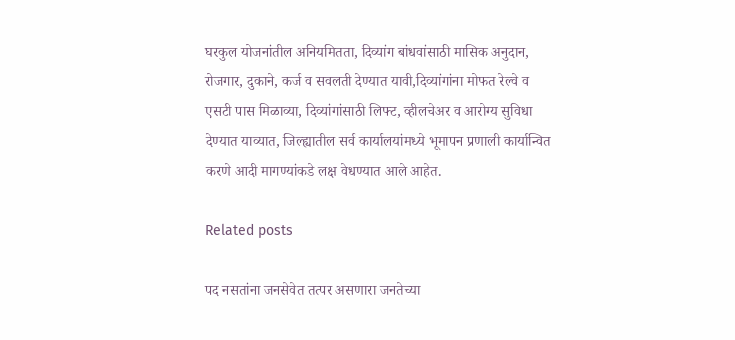घरकुल योजनांतील अनियमितता, दिव्यांग बांधवांसाठी मासिक अनुदान, रोजगार, दुकाने, कर्ज व सवलती देण्यात यावी,दिव्यांगांना मोफत रेल्वे व एसटी पास मिळाव्या, दिव्यांगांसाठी लिफ्ट, व्हीलचेअर व आरोग्य सुविधा देण्यात याव्यात, जिल्ह्यातील सर्व कार्यालयांमध्ये भूमापन प्रणाली कार्यान्वित करणे आदी मागण्यांकडे लक्ष वेधण्यात आले आहेत.

Related posts

पद नसतांना जनसेवेत तत्पर असणारा जनतेच्या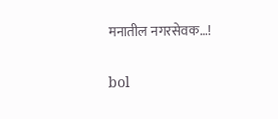मनातील नगरसेवक…!

bol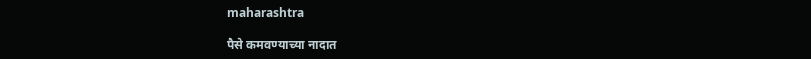maharashtra

पैसे कमवण्याच्या नादात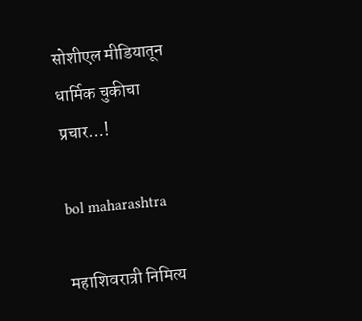सोशीएल मीडियातून धार्मिक चुकीचा प्रचार…!

bol maharashtra

महाशिवरात्री निमित्य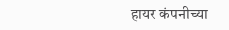हायर कंपनीच्या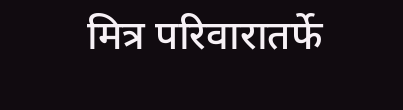मित्र परिवारातर्फे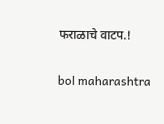फराळाचे वाटप.!

bol maharashtra